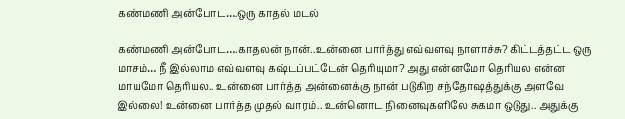கண்மணி அன்போட….ஒரு காதல் மடல்

கண்மணி அன்போட….காதலன் நான்..உன்னை பார்த்து எவ்வளவு நாளாச்சு? கிட்டத்தட்ட ஒரு மாசம்… நீ இல்லாம எவ்வளவு கஷ்டப்பட்டேன் தெரியுமா? அது என்னமோ தெரியல என்ன மாயமோ தெரியல.. உன்னை பார்த்த அன்னைக்கு நான் படுகிற சந்தோஷத்துக்கு அளவே இல்லை! உன்னை பார்த்த முதல் வாரம்.. உன்னொட நினைவுகளிலே சுகமா ஒடுது.. அதுக்கு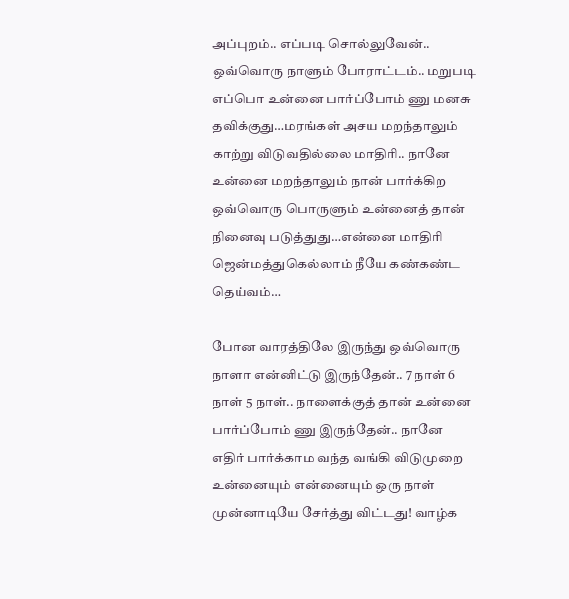அப்புறம்.. எப்படி சொல்லுவேன்.. ஒவ்வொரு நாளும் போராட்டம்.. மறுபடி எப்பொ உன்னை பார்ப்போம் ணு மனசு தவிக்குது…மரங்கள் அசய மறந்தாலும் காற்று விடுவதில்லை மாதிரி.. நானே உன்னை மறந்தாலும் நான் பார்க்கிற ஒவ்வொரு பொருளும் உன்னைத் தான் நினைவு படுத்துது…என்னை மாதிரி ஜென்மத்துகெல்லாம் நீயே கண்கண்ட தெய்வம்…

போன வாரத்திலே இருந்து ஒவ்வொரு நாளா என்னிட்டு இருந்தேன்.. 7 நாள் 6 நாள் 5 நாள்.. நாளைக்குத் தான் உன்னை பார்ப்போம் ணு இருந்தேன்.. நானே எதிர் பார்க்காம வந்த வங்கி விடுமுறை உன்னையும் என்னையும் ஒரு நாள் முன்னாடியே சேர்த்து விட்டது! வாழ்க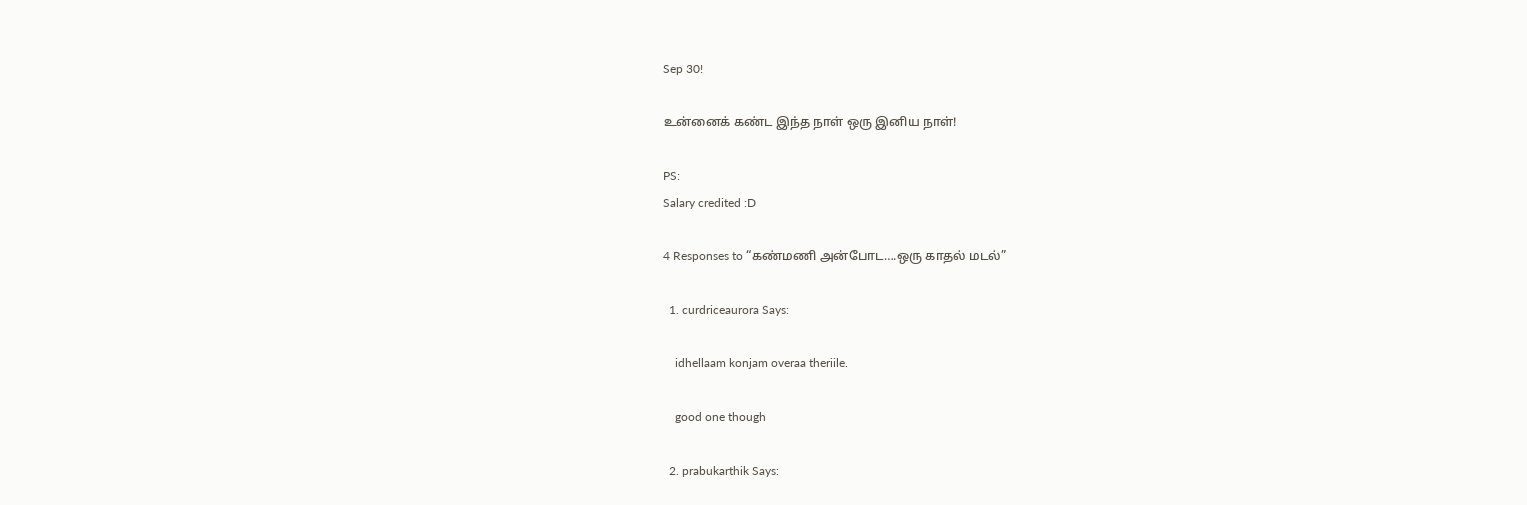Sep 30!

உன்னைக் கண்ட இந்த நாள் ஒரு இனிய நாள்!

PS:
Salary credited :D

4 Responses to “கண்மணி அன்போட….ஒரு காதல் மடல்”

  1. curdriceaurora Says:

    idhellaam konjam overaa theriile.

    good one though

  2. prabukarthik Says: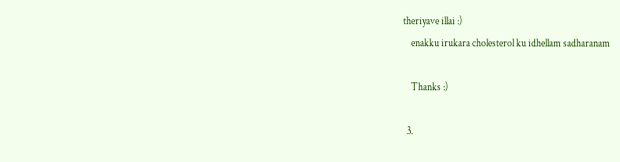theriyave illai :)
    enakku irukara cholesterol ku idhellam sadharanam

    Thanks :)

  3.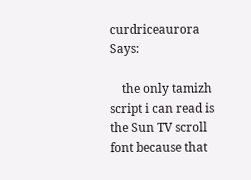curdriceaurora Says:

    the only tamizh script i can read is the Sun TV scroll font because that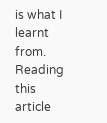is what I learnt from. Reading this article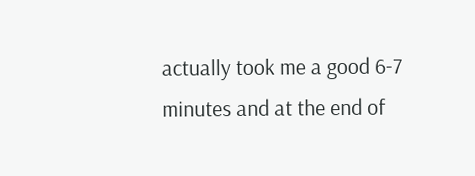actually took me a good 6-7 minutes and at the end of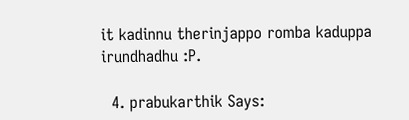it kadinnu therinjappo romba kaduppa irundhadhu :P.

  4. prabukarthik Says: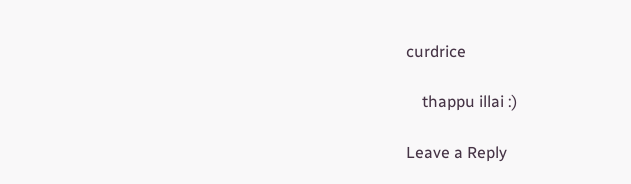curdrice

    thappu illai :)

Leave a Reply